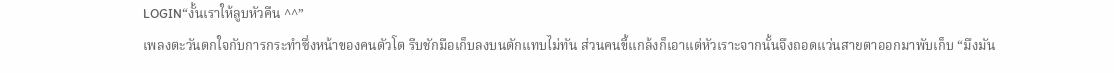LOGIN“งั้นเราให้ลูบหัวคืน ^^”
เพลงตะวันตกใจกับการกระทำซึ่งหน้าของคนตัวโต รีบชักมือเก็บลงบนตักแทบไม่ทัน ส่วนคนขี้แกล้งก็เอาแต่หัวเราะจากนั้นจึงถอดแว่นสายตาออกมาพับเก็บ “มึงมัน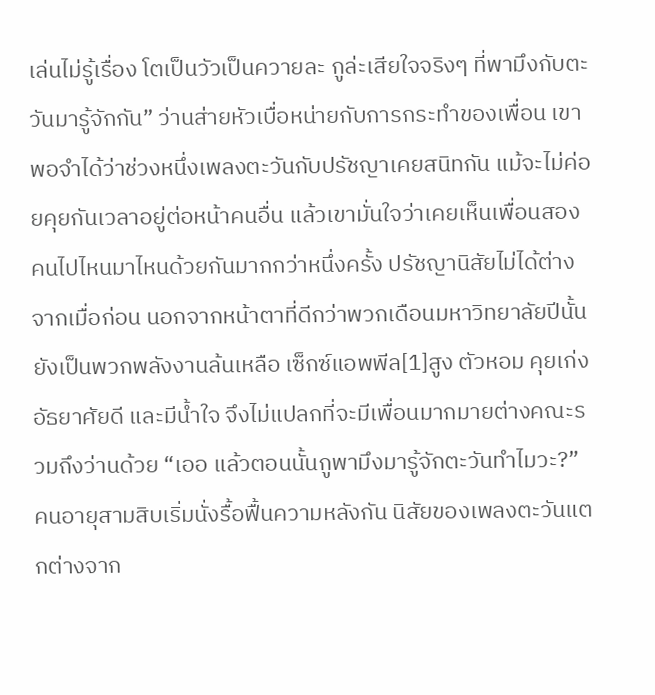เล่นไม่รู้เรื่อง โตเป็นวัวเป็นควายละ กูล่ะเสียใจจริงๆ ที่พามึงกับตะวันมารู้จักกัน” ว่านส่ายหัวเบื่อหน่ายกับการกระทำของเพื่อน เขาพอจำได้ว่าช่วงหนึ่งเพลงตะวันกับปรัชญาเคยสนิทกัน แม้จะไม่ค่อยคุยกันเวลาอยู่ต่อหน้าคนอื่น แล้วเขามั่นใจว่าเคยเห็นเพื่อนสองคนไปไหนมาไหนด้วยกันมากกว่าหนึ่งครั้ง ปรัชญานิสัยไม่ได้ต่างจากเมื่อก่อน นอกจากหน้าตาที่ดีกว่าพวกเดือนมหาวิทยาลัยปีนั้น ยังเป็นพวกพลังงานล้นเหลือ เซ็กซ์แอพพีล[1]สูง ตัวหอม คุยเก่ง อัธยาศัยดี และมีน้ำใจ จึงไม่แปลกที่จะมีเพื่อนมากมายต่างคณะรวมถึงว่านด้วย “เออ แล้วตอนนั้นกูพามึงมารู้จักตะวันทำไมวะ?” คนอายุสามสิบเริ่มนั่งรื้อฟื้นความหลังกัน นิสัยของเพลงตะวันแตกต่างจาก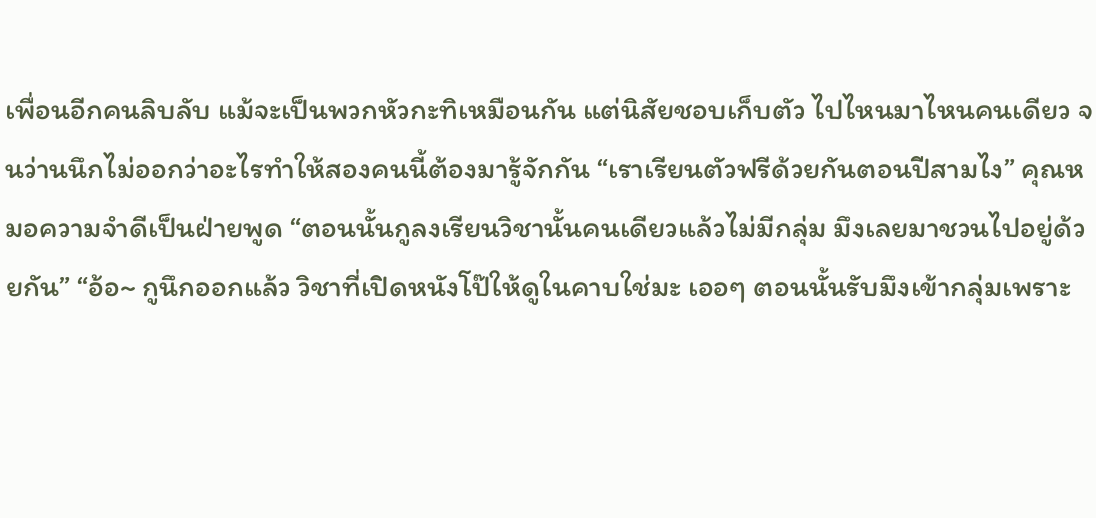เพื่อนอีกคนลิบลับ แม้จะเป็นพวกหัวกะทิเหมือนกัน แต่นิสัยชอบเก็บตัว ไปไหนมาไหนคนเดียว จนว่านนึกไม่ออกว่าอะไรทำให้สองคนนี้ต้องมารู้จักกัน “เราเรียนตัวฟรีด้วยกันตอนปีสามไง” คุณหมอความจำดีเป็นฝ่ายพูด “ตอนนั้นกูลงเรียนวิชานั้นคนเดียวแล้วไม่มีกลุ่ม มึงเลยมาชวนไปอยู่ด้วยกัน” “อ้อ~ กูนึกออกแล้ว วิชาที่เปิดหนังโป๊ให้ดูในคาบใช่มะ เออๆ ตอนนั้นรับมึงเข้ากลุ่มเพราะ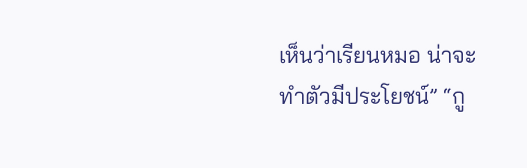เห็นว่าเรียนหมอ น่าจะทำตัวมีประโยชน์” “กู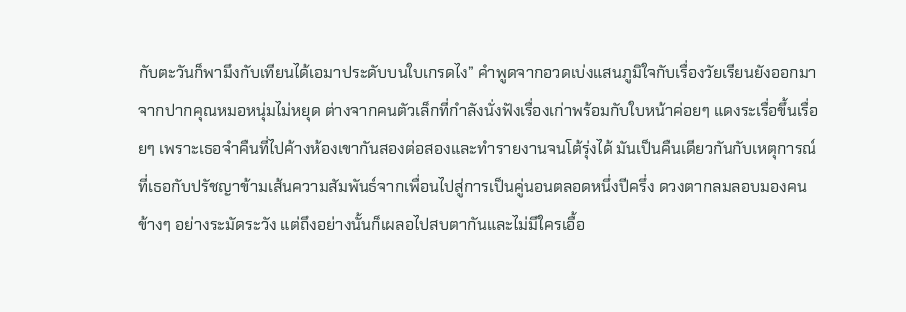กับตะวันก็พามึงกับเทียนได้เอมาประดับบนใบเกรดไง” คำพูดจากอวดเบ่งแสนภูมิใจกับเรื่องวัยเรียนยังออกมาจากปากคุณหมอหนุ่มไม่หยุด ต่างจากคนตัวเล็กที่กำลังนั่งฟังเรื่องเก่าพร้อมกับใบหน้าค่อยๆ แดงระเรื่อขึ้นเรื่อยๆ เพราะเธอจำคืนที่ไปค้างห้องเขากันสองต่อสองและทำรายงานจนโต้รุ่งได้ มันเป็นคืนเดียวกันกับเหตุการณ์ที่เธอกับปรัชญาข้ามเส้นความสัมพันธ์จากเพื่อนไปสู่การเป็นคู่นอนตลอดหนึ่งปีครึ่ง ดวงตากลมลอบมองคนข้างๆ อย่างระมัดระวัง แต่ถึงอย่างนั้นก็เผลอไปสบตากันและไม่มีใครเอื้อ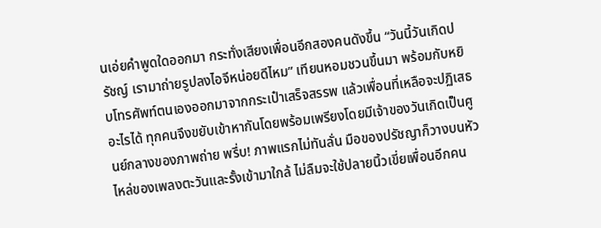นเอ่ยคำพูดใดออกมา กระทั่งเสียงเพื่อนอีกสองคนดังขึ้น “วันนี้วันเกิดปรัชญ์ เรามาถ่ายรูปลงไอจีหน่อยดีไหม” เทียนหอมชวนขึ้นมา พร้อมกับหยิบโทรศัพท์ตนเองออกมาจากกระเป๋าเสร็จสรรพ แล้วเพื่อนที่เหลือจะปฏิเสธอะไรได้ ทุกคนจึงขยับเข้าหากันโดยพร้อมเพรียงโดยมีเจ้าของวันเกิดเป็นศูนย์กลางของภาพถ่าย พรึ่บ! ภาพแรกไม่ทันลั่น มือของปรัชญาก็วางบนหัวไหล่ของเพลงตะวันและรั้งเข้ามาใกล้ ไม่ลืมจะใช้ปลายนิ้วเขี่ยเพื่อนอีกคน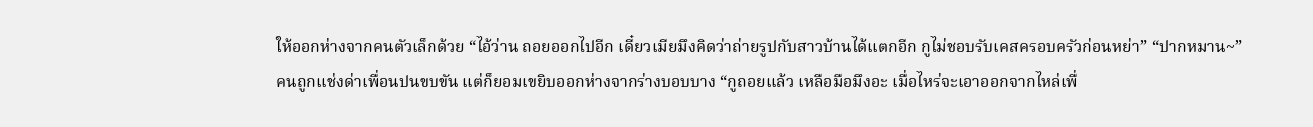ให้ออกห่างจากคนตัวเล็กด้วย “ไอ้ว่าน ถอยออกไปอีก เดี๋ยวเมียมึงคิดว่าถ่ายรูปกับสาวบ้านได้แตกอีก กูไม่ชอบรับเคสครอบครัวก่อนหย่า” “ปากหมาน~” คนถูกแช่งด่าเพื่อนปนขบขัน แต่ก็ยอมเขยิบออกห่างจากร่างบอบบาง “กูถอยแล้ว เหลือมือมึงอะ เมื่อไหร่จะเอาออกจากไหล่เพื่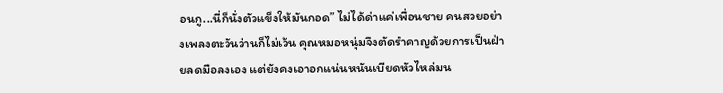อนกู...นี่ก็นั่งตัวแข็งให้มันกอด” ไม่ได้ด่าแค่เพื่อนชาย คนสวยอย่างเพลงตะวันว่านก็ไม่เว้น คุณหมอหนุ่มจึงตัดรำคาญด้วยการเป็นฝ่ายลดมือลงเอง แต่ยังคงเอาอกแน่นหนันเบียดหัวไหล่มน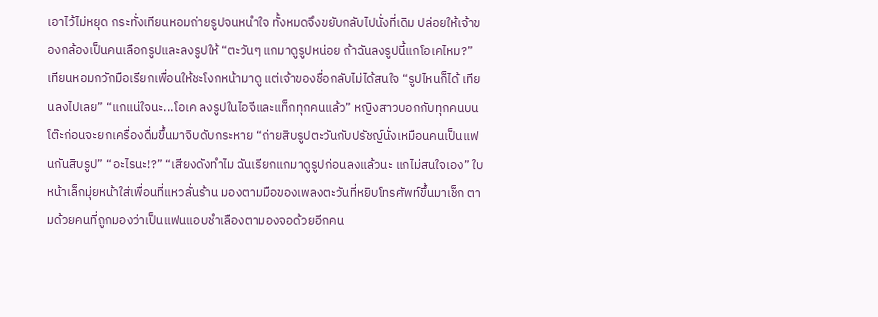เอาไว้ไม่หยุด กระทั่งเทียนหอมถ่ายรูปจนหนำใจ ทั้งหมดจึงขยับกลับไปนั่งที่เดิม ปล่อยให้เจ้าของกล้องเป็นคนเลือกรูปและลงรูปให้ “ตะวันๆ แกมาดูรูปหน่อย ถ้าฉันลงรูปนี้แกโอเคไหม?” เทียนหอมกวักมือเรียกเพื่อนให้ชะโงกหน้ามาดู แต่เจ้าของชื่อกลับไม่ได้สนใจ “รูปไหนก็ได้ เทียนลงไปเลย” “แกแน่ใจนะ...โอเค ลงรูปในไอจีและแท็กทุกคนแล้ว” หญิงสาวบอกกับทุกคนบนโต๊ะก่อนจะยกเครื่องดื่มขึ้นมาจิบดับกระหาย “ถ่ายสิบรูปตะวันกับปรัชญ์นั่งเหมือนคนเป็นแฟนกันสิบรูป” “อะไรนะ!?” “เสียงดังทำไม ฉันเรียกแกมาดูรูปก่อนลงแล้วนะ แกไม่สนใจเอง” ใบหน้าเล็กมุ่ยหน้าใส่เพื่อนที่แหวลั่นร้าน มองตามมือของเพลงตะวันที่หยิบโทรศัพท์ขึ้นมาเช็ก ตามด้วยคนที่ถูกมองว่าเป็นแฟนแอบชำเลืองตามองจอด้วยอีกคน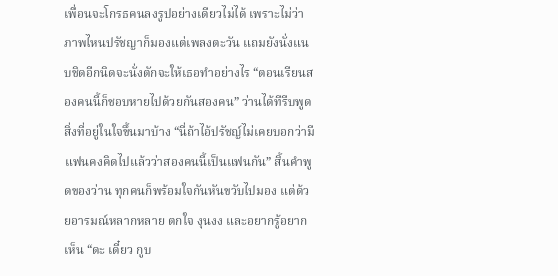เพื่อนจะโกรธคนลงรูปอย่างเดียวไม่ได้ เพราะไม่ว่าภาพไหนปรัชญาก็มองแต่เพลงตะวัน แถมยังนั่งแนบชิดอีกนิดจะนั่งตักจะให้เธอทำอย่างไร “ตอนเรียนสองคนนี้ก็ชอบหายไปด้วยกันสองคน” ว่านได้ทีรีบพูดสิ่งที่อยู่ในใจขึ้นมาบ้าง “นี่ถ้าไอ้ปรัชญ์ไม่เคยบอกว่ามีแฟนคงคิดไปแล้วว่าสองคนนี้เป็นแฟนกัน” สิ้นคำพูดของว่าน ทุกคนก็พร้อมใจกันหันขวับไปมอง แต่ด้วยอารมณ์หลากหลาย ตกใจ งุนงง และอยากรู้อยากเห็น “ดะ เดี๋ยว กูบ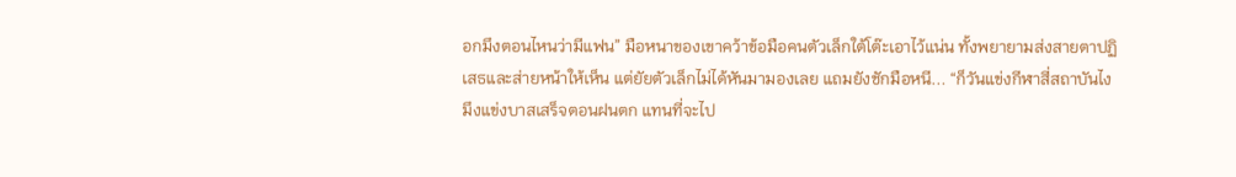อกมึงตอนไหนว่ามีแฟน” มือหนาของเขาคว้าข้อมือคนตัวเล็กใต้โต๊ะเอาไว้แน่น ทั้งพยายามส่งสายตาปฏิเสธและส่ายหน้าให้เห็น แต่ยัยตัวเล็กไม่ได้หันมามองเลย แถมยังชักมือหนี... “ก็วันแข่งกีฬาสี่สถาบันไง มึงแข่งบาสเสร็จตอนฝนตก แทนที่จะไป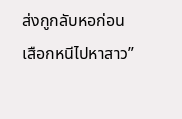ส่งกูกลับหอก่อน เสือกหนีไปหาสาว”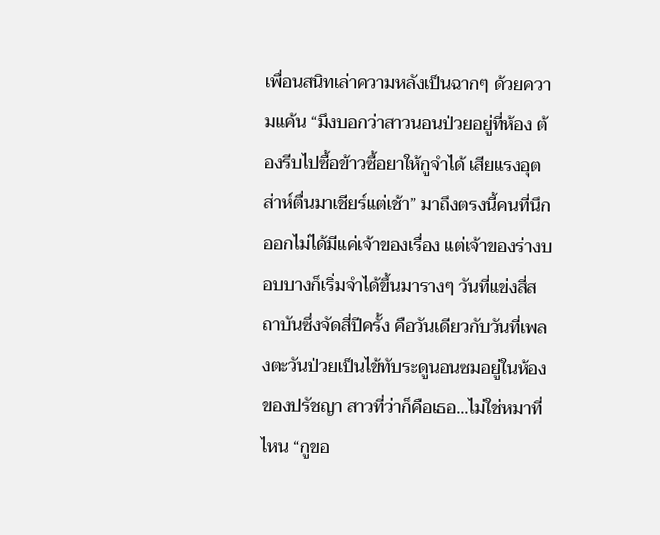เพื่อนสนิทเล่าความหลังเป็นฉากๆ ด้วยความแค้น “มึงบอกว่าสาวนอนป่วยอยู่ที่ห้อง ต้องรีบไปซื้อข้าวซื้อยาให้กูจำได้ เสียแรงอุตส่าห์ตื่นมาเชียร์แต่เช้า” มาถึงตรงนี้คนที่นึกออกไม่ได้มีแค่เจ้าของเรื่อง แต่เจ้าของร่างบอบบางก็เริ่มจำได้ขึ้นมารางๆ วันที่แข่งสี่สถาบันซึ่งจัดสี่ปีครั้ง คือวันเดียวกับวันที่เพลงตะวันป่วยเป็นไข้ทับระดูนอนซมอยู่ในห้องของปรัชญา สาวที่ว่าก็คือเธอ...ไม่ใช่หมาที่ไหน “กูขอ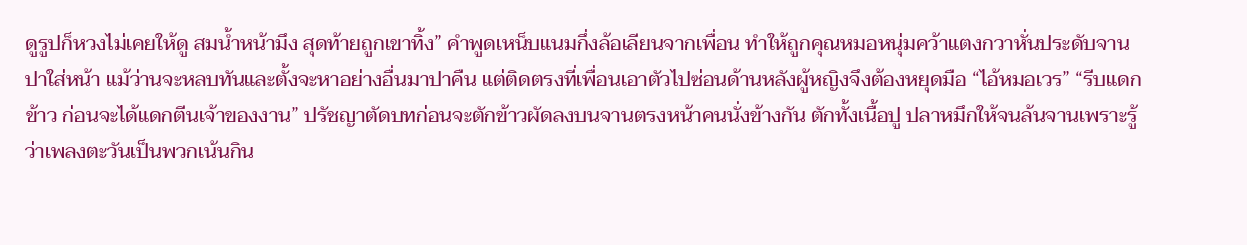ดูรูปก็หวงไม่เคยให้ดู สมน้ำหน้ามึง สุดท้ายถูกเขาทิ้ง” คำพูดเหน็บแนมกึ่งล้อเลียนจากเพื่อน ทำให้ถูกคุณหมอหนุ่มคว้าแตงกวาหั่นประดับจานปาใส่หน้า แม้ว่านจะหลบทันและตั้งจะหาอย่างอื่นมาปาคืน แต่ติดตรงที่เพื่อนเอาตัวไปซ่อนด้านหลังผู้หญิงจึงต้องหยุดมือ “ไอ้หมอเวร” “รีบแดกข้าว ก่อนจะได้แดกตีนเจ้าของงาน” ปรัชญาตัดบทก่อนจะตักข้าวผัดลงบนจานตรงหน้าคนนั่งข้างกัน ตักทั้งเนื้อปู ปลาหมึกให้จนล้นจานเพราะรู้ว่าเพลงตะวันเป็นพวกเน้นกิน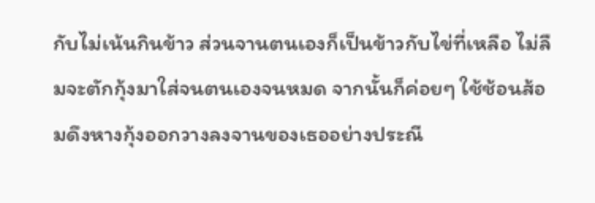กับไม่เน้นกินข้าว ส่วนจานตนเองก็เป็นข้าวกับไข่ที่เหลือ ไม่ลืมจะตักกุ้งมาใส่จนตนเองจนหมด จากนั้นก็ค่อยๆ ใช้ช้อนส้อมดึงหางกุ้งออกวางลงจานของเธออย่างประณี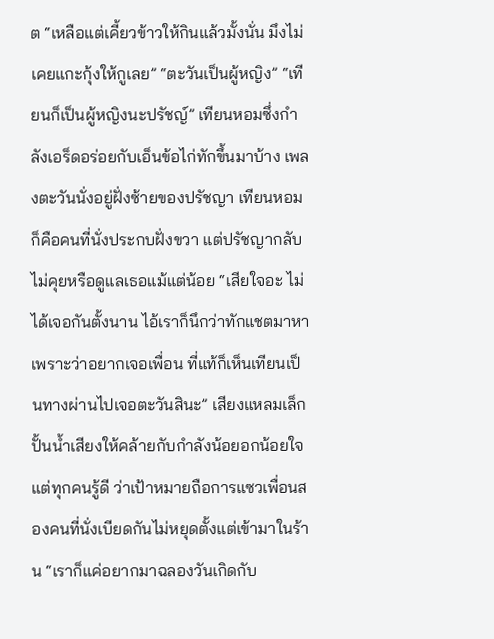ต “เหลือแต่เคี้ยวข้าวให้กินแล้วมั้งนั่น มึงไม่เคยแกะกุ้งให้กูเลย” “ตะวันเป็นผู้หญิง” “เทียนก็เป็นผู้หญิงนะปรัชญ์” เทียนหอมซึ่งกำลังเอร็ดอร่อยกับเอ็นข้อไก่ทักขึ้นมาบ้าง เพลงตะวันนั่งอยู่ฝั่งซ้ายของปรัชญา เทียนหอมก็คือคนที่นั่งประกบฝั่งขวา แต่ปรัชญากลับไม่คุยหรือดูแลเธอแม้แต่น้อย “เสียใจอะ ไม่ได้เจอกันตั้งนาน ไอ้เราก็นึกว่าทักแชตมาหาเพราะว่าอยากเจอเพื่อน ที่แท้ก็เห็นเทียนเป็นทางผ่านไปเจอตะวันสินะ” เสียงแหลมเล็กปั้นน้ำเสียงให้คล้ายกับกำลังน้อยอกน้อยใจ แต่ทุกคนรู้ดี ว่าเป้าหมายถือการแซวเพื่อนสองคนที่นั่งเบียดกันไม่หยุดตั้งแต่เข้ามาในร้าน “เราก็แค่อยากมาฉลองวันเกิดกับ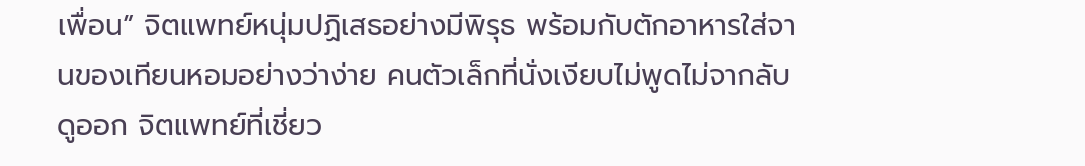เพื่อน” จิตแพทย์หนุ่มปฏิเสธอย่างมีพิรุธ พร้อมกับตักอาหารใส่จานของเทียนหอมอย่างว่าง่าย คนตัวเล็กที่นั่งเงียบไม่พูดไม่จากลับดูออก จิตแพทย์ที่เชี่ยว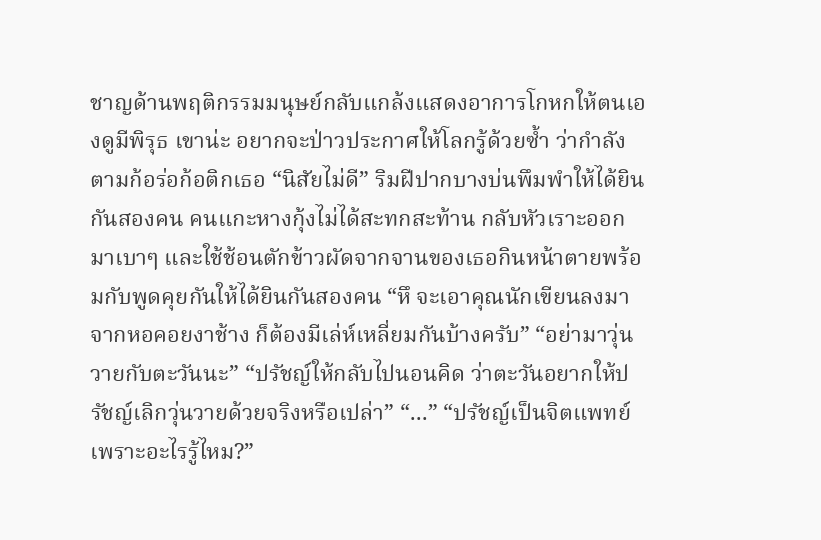ชาญด้านพฤติกรรมมนุษย์กลับแกล้งแสดงอาการโกหกให้ตนเองดูมีพิรุธ เขาน่ะ อยากจะป่าวประกาศให้โลกรู้ด้วยซ้ำ ว่ากำลังตามก้อร่อก้อติกเธอ “นิสัยไม่ดี” ริมฝีปากบางบ่นพึมพำให้ได้ยินกันสองคน คนแกะหางกุ้งไม่ได้สะทกสะท้าน กลับหัวเราะออกมาเบาๆ และใช้ช้อนตักข้าวผัดจากจานของเธอกินหน้าตายพร้อมกับพูดคุยกันให้ได้ยินกันสองคน “หึ จะเอาคุณนักเขียนลงมาจากหอคอยงาช้าง ก็ต้องมีเล่ห์เหลี่ยมกันบ้างครับ” “อย่ามาวุ่นวายกับตะวันนะ” “ปรัชญ์ให้กลับไปนอนคิด ว่าตะวันอยากให้ปรัชญ์เลิกวุ่นวายด้วยจริงหรือเปล่า” “...” “ปรัชญ์เป็นจิตแพทย์เพราะอะไรรู้ไหม?”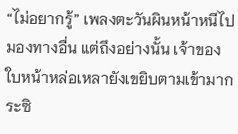“ไม่อยากรู้” เพลงตะวันผินหน้าหนีไปมองทางอื่น แต่ถึงอย่างนั้น เจ้าของใบหน้าหล่อเหลายังเขยิบตามเข้ามากระซิ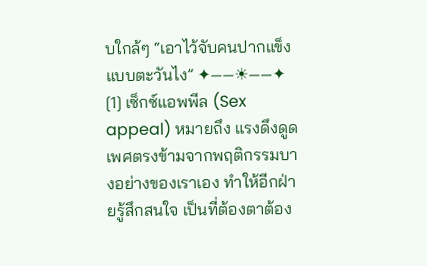บใกล้ๆ “เอาไว้จับคนปากแข็งแบบตะวันไง” ✦——☀——✦ [1] เซ็กซ์แอพพีล (Sex appeal) หมายถึง แรงดึงดูดเพศตรงข้ามจากพฤติกรรมบางอย่างของเราเอง ทำให้อีกฝ่ายรู้สึกสนใจ เป็นที่ต้องตาต้อง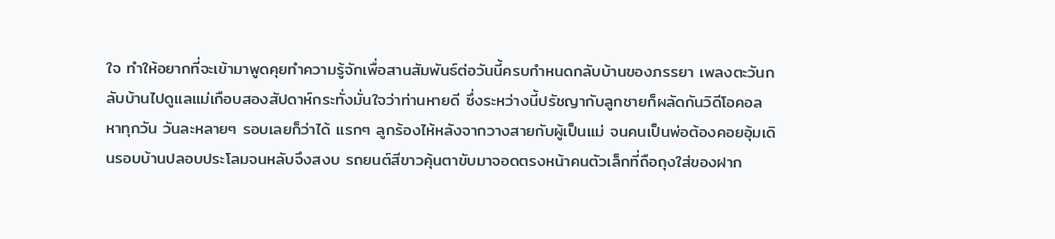ใจ ทำให้อยากที่จะเข้ามาพูดคุยทำความรู้จักเพื่อสานสัมพันธ์ต่อวันนี้ครบกำหนดกลับบ้านของภรรยา เพลงตะวันกลับบ้านไปดูแลแม่เกือบสองสัปดาห์กระทั่งมั่นใจว่าท่านหายดี ซึ่งระหว่างนี้ปรัชญากับลูกชายก็ผลัดกันวิดีโอคอลหาทุกวัน วันละหลายๆ รอบเลยก็ว่าได้ แรกๆ ลูกร้องไห้หลังจากวางสายกับผู้เป็นแม่ จนคนเป็นพ่อต้องคอยอุ้มเดินรอบบ้านปลอบประโลมจนหลับจึงสงบ รถยนต์สีขาวคุ้นตาขับมาจอดตรงหน้าคนตัวเล็กที่ถือถุงใส่ของฝาก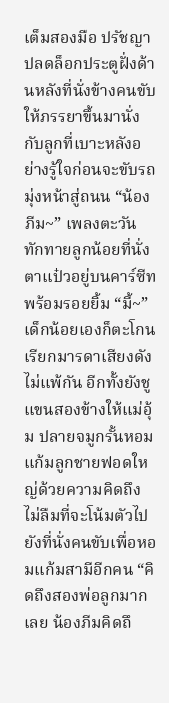เต็มสองมือ ปรัชญาปลดล็อกประตูฝั่งด้านหลังที่นั่งข้างคนขับให้ภรรยาขึ้นมานั่งกับลูกที่เบาะหลังอย่างรู้ใจก่อนจะขับรถมุ่งหน้าสู่ถนน “น้องภีม~” เพลงตะวันทักทายลูกน้อยที่นั่งตาแป๋วอยู่บนคาร์ซีทพร้อมรอยยิ้ม “มี้~” เด็กน้อยเองก็ตะโกนเรียกมารดาเสียงดังไม่แพ้กัน อีกทั้งยังชูแขนสองข้างให้แม่อุ้ม ปลายจมูกรั้นหอมแก้มลูกชายฟอดใหญ่ด้วยความคิดถึง ไม่ลืมที่จะโน้มตัวไปยังที่นั่งคนขับเพื่อหอมแก้มสามีอีกคน “คิดถึงสองพ่อลูกมากเลย น้องภีมคิดถึ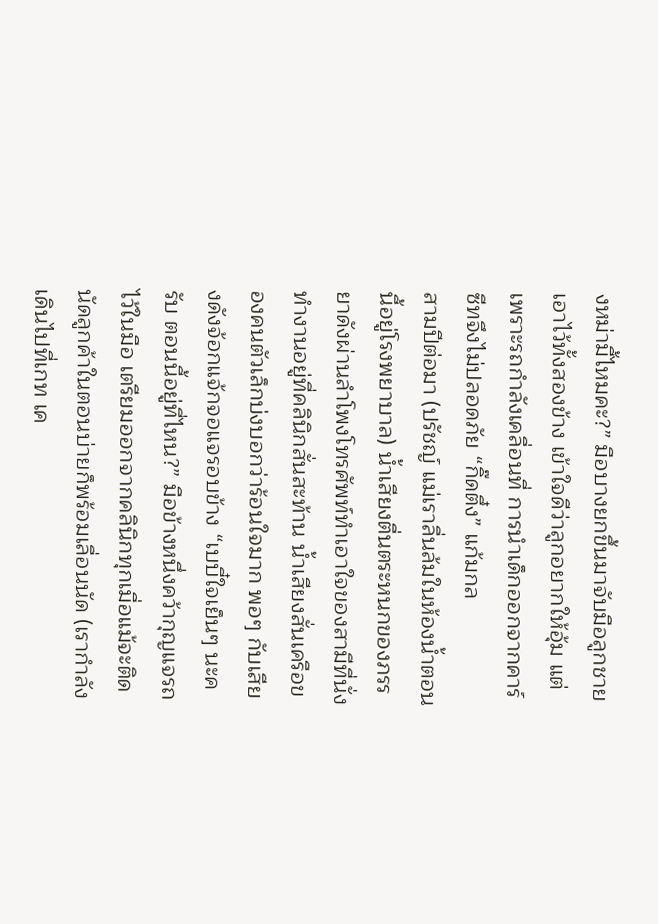งหม่ามี้ไหมคะ?” มือบางยกขึ้นมาจับมือลูกชายเอาไว้ทั้งสองข้าง เข้าใจดีว่าลูกอยากให้อุ้ม แต่เพราะรถกำลังเคลื่อนที่ การนำเด็กออกจากคาร์ซีทจึงไม่ปลอดภัย “กิ๊ดตึ๋ง” แก้มกล
สามปีต่อมา (ปรัชญ์ แม่เราลื่นล้มในห้องน้ำตอนนี้อยู่โรงพยาบาล) น้ำเสียงตื่นตระหนกของภรรยาดังผ่านลำโพงโทรศัพท์ทำเอาใจของสามีที่นั่งทำงานอยู่ที่คลินิกสั่นสะท้าน น้ำเสียงสั่นเครือของคนตัวเล็กบ่งบอกว่าร้อนใจมาก พอๆ กับเสียงดังจ้อกแจ้กจอแจรอบข้าง “เบบี๋ใจเย็นๆ นะครับ ตอนนี้อยู่ที่ไหน?” มือข้างหนึ่งคว้ากุญแจรถไว้ในมือ เตรียมออกจากคลินิกทุกเมื่อแม้จะติดนัดลูกค้าในตอนบ่ายก็พร้อมเลื่อนนัด (เรากำลังเดินไปที่เกท เค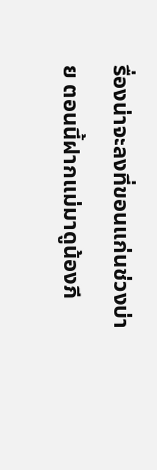รื่องน่าจะลงที่ขอนแก่นช่วงบ่าย ตอนนี้ฝากแม่มาดูน้องภี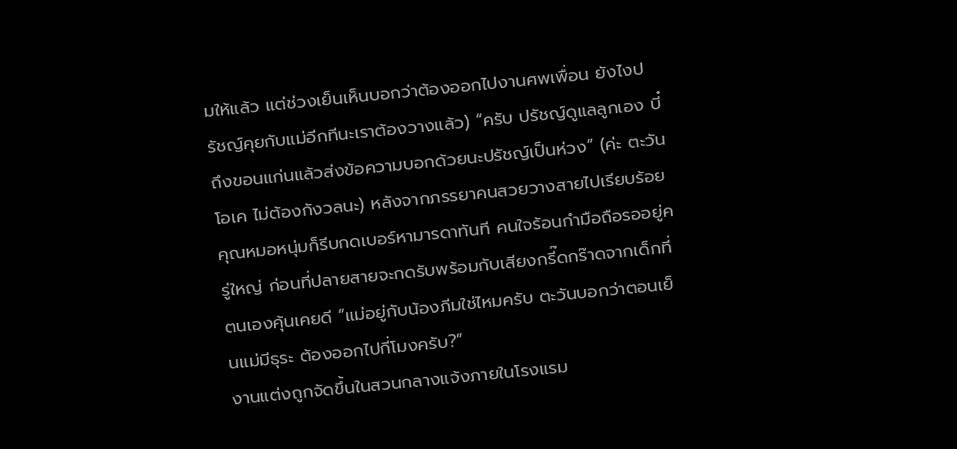มให้แล้ว แต่ช่วงเย็นเห็นบอกว่าต้องออกไปงานศพเพื่อน ยังไงปรัชญ์คุยกับแม่อีกทีนะเราต้องวางแล้ว) “ครับ ปรัชญ์ดูแลลูกเอง บี๋ถึงขอนแก่นแล้วส่งข้อความบอกด้วยนะปรัชญ์เป็นห่วง” (ค่ะ ตะวันโอเค ไม่ต้องกังวลนะ) หลังจากภรรยาคนสวยวางสายไปเรียบร้อย คุณหมอหนุ่มก็รีบกดเบอร์หามารดาทันที คนใจร้อนกำมือถือรออยู่ครู่ใหญ่ ก่อนที่ปลายสายจะกดรับพร้อมกับเสียงกรี๊ดกร๊าดจากเด็กที่ตนเองคุ้นเคยดี “แม่อยู่กับน้องภีมใช่ไหมครับ ตะวันบอกว่าตอนเย็นแม่มีธุระ ต้องออกไปกี่โมงครับ?”
งานแต่งถูกจัดขึ้นในสวนกลางแจ้งภายในโรงแรม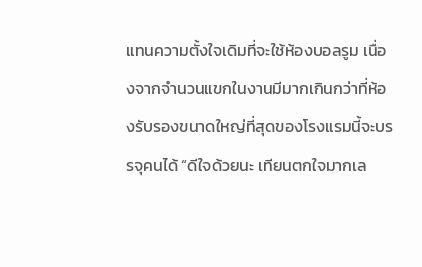แทนความตั้งใจเดิมที่จะใช้ห้องบอลรูม เนื่องจากจำนวนแขกในงานมีมากเกินกว่าที่ห้องรับรองขนาดใหญ่ที่สุดของโรงแรมนี้จะบรรจุคนได้ “ดีใจด้วยนะ เทียนตกใจมากเล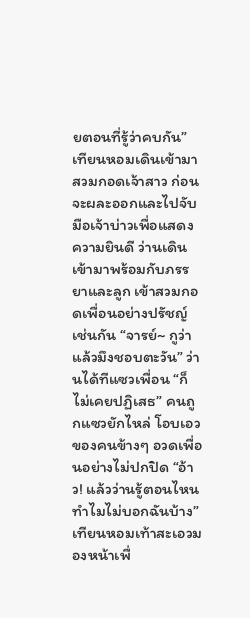ยตอนที่รู้ว่าคบกัน” เทียนหอมเดินเข้ามาสวมกอดเจ้าสาว ก่อนจะผละออกและไปจับมือเจ้าบ่าวเพื่อแสดงความยินดี ว่านเดินเข้ามาพร้อมกับภรรยาและลูก เข้าสวมกอดเพื่อนอย่างปรัชญ์เช่นกัน “จารย์~ กูว่าแล้วมึงชอบตะวัน” ว่านได้ทีแซวเพื่อน “ก็ไม่เคยปฏิเสธ” คนถูกแซวยักไหล่ โอบเอวของคนข้างๆ อวดเพื่อนอย่างไม่ปกปิด “อ้าว! แล้วว่านรู้ตอนไหน ทำไมไม่บอกฉันบ้าง” เทียนหอมเท้าสะเอวมองหน้าเพื่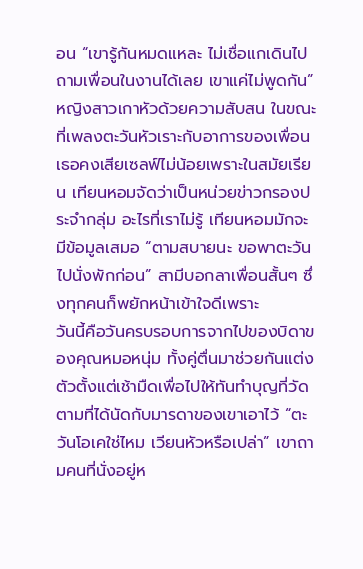อน “เขารู้กันหมดแหละ ไม่เชื่อแกเดินไปถามเพื่อนในงานได้เลย เขาแค่ไม่พูดกัน” หญิงสาวเกาหัวด้วยความสับสน ในขณะที่เพลงตะวันหัวเราะกับอาการของเพื่อน เธอคงเสียเซลฟ์ไม่น้อยเพราะในสมัยเรียน เทียนหอมจัดว่าเป็นหน่วยข่าวกรองประจำกลุ่ม อะไรที่เราไม่รู้ เทียนหอมมักจะมีข้อมูลเสมอ “ตามสบายนะ ขอพาตะวันไปนั่งพักก่อน” สามีบอกลาเพื่อนสั้นๆ ซึ่งทุกคนก็พยักหน้าเข้าใจดีเพราะ
วันนี้คือวันครบรอบการจากไปของบิดาของคุณหมอหนุ่ม ทั้งคู่ตื่นมาช่วยกันแต่งตัวตั้งแต่เช้ามืดเพื่อไปให้ทันทำบุญที่วัดตามที่ได้นัดกับมารดาของเขาเอาไว้ “ตะวันโอเคใช่ไหม เวียนหัวหรือเปล่า” เขาถามคนที่นั่งอยู่ห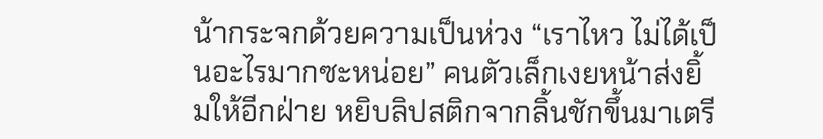น้ากระจกด้วยความเป็นห่วง “เราไหว ไม่ได้เป็นอะไรมากซะหน่อย” คนตัวเล็กเงยหน้าส่งยิ้มให้อีกฝ่าย หยิบลิปสติกจากลิ้นชักขึ้นมาเตรี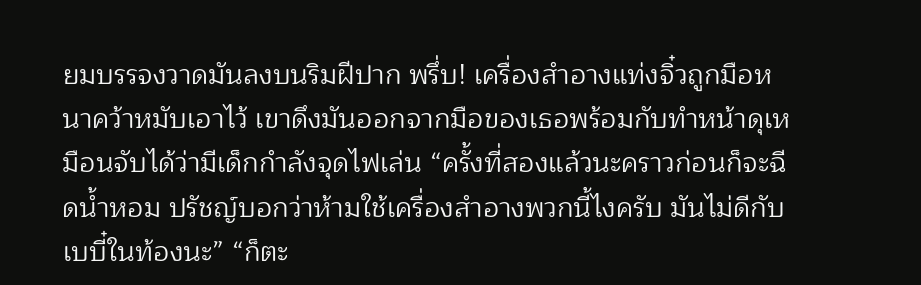ยมบรรจงวาดมันลงบนริมฝีปาก พรึ่บ! เครื่องสำอางแท่งจิ๋วถูกมือหนาคว้าหมับเอาไว้ เขาดึงมันออกจากมือของเธอพร้อมกับทำหน้าดุเหมือนจับได้ว่ามีเด็กกำลังจุดไฟเล่น “ครั้งที่สองแล้วนะคราวก่อนก็จะฉีดน้ำหอม ปรัชญ์บอกว่าห้ามใช้เครื่องสำอางพวกนี้ไงครับ มันไม่ดีกับเบบี๋ในท้องนะ” “ก็ตะ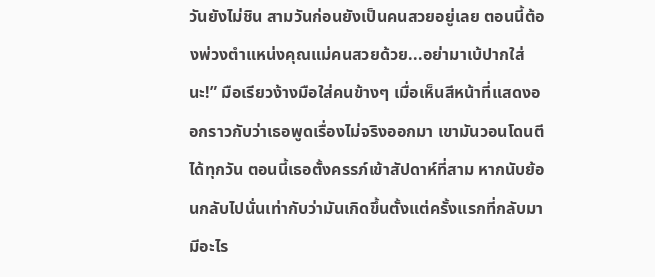วันยังไม่ชิน สามวันก่อนยังเป็นคนสวยอยู่เลย ตอนนี้ต้องพ่วงตำแหน่งคุณแม่คนสวยด้วย...อย่ามาเบ้ปากใส่นะ!” มือเรียวง้างมือใส่คนข้างๆ เมื่อเห็นสีหน้าที่แสดงออกราวกับว่าเธอพูดเรื่องไม่จริงออกมา เขามันวอนโดนตีได้ทุกวัน ตอนนี้เธอตั้งครรภ์เข้าสัปดาห์ที่สาม หากนับย้อนกลับไปนั่นเท่ากับว่ามันเกิดขึ้นตั้งแต่ครั้งแรกที่กลับมามีอะไร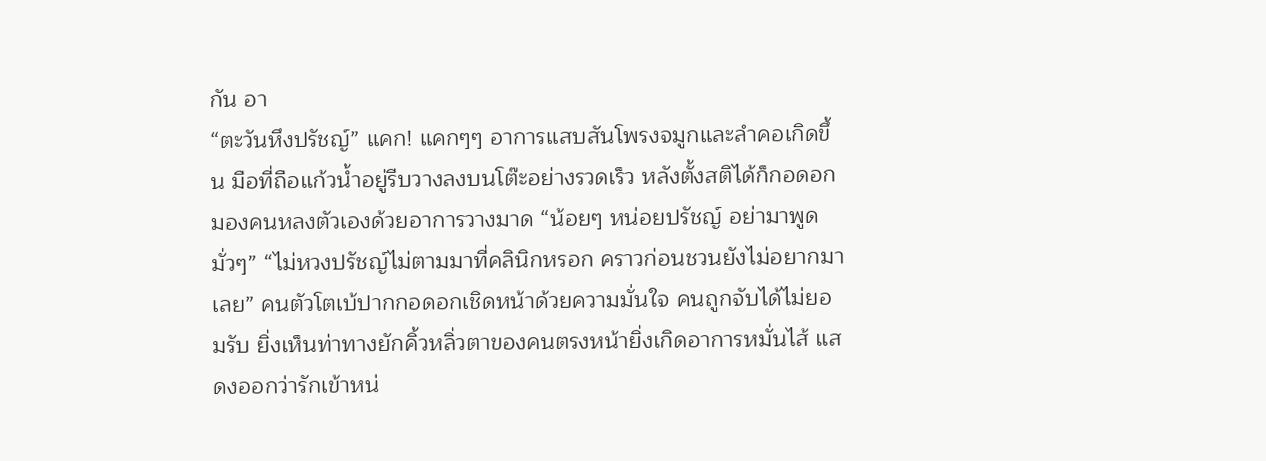กัน อา
“ตะวันหึงปรัชญ์” แคก! แคกๆๆ อาการแสบสันโพรงจมูกและลำคอเกิดขึ้น มือที่ถือแก้วน้ำอยู่รีบวางลงบนโต๊ะอย่างรวดเร็ว หลังตั้งสติได้ก็กอดอกมองคนหลงตัวเองด้วยอาการวางมาด “น้อยๆ หน่อยปรัชญ์ อย่ามาพูดมั่วๆ” “ไม่หวงปรัชญ์ไม่ตามมาที่คลินิกหรอก คราวก่อนชวนยังไม่อยากมาเลย” คนตัวโตเบ้ปากกอดอกเชิดหน้าด้วยความมั่นใจ คนถูกจับได้ไม่ยอมรับ ยิ่งเห็นท่าทางยักคิ้วหลิ่วตาของคนตรงหน้ายิ่งเกิดอาการหมั่นไส้ แสดงออกว่ารักเข้าหน่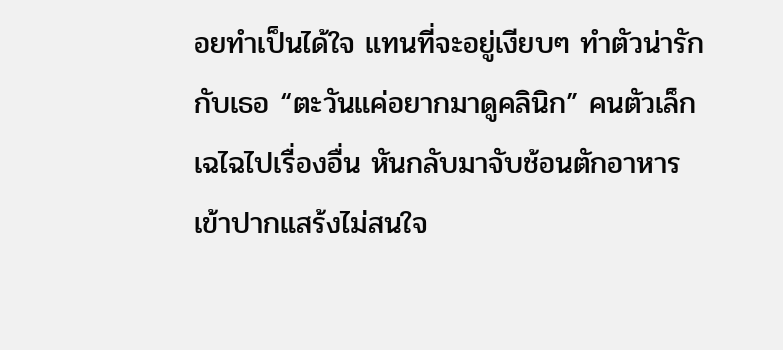อยทำเป็นได้ใจ แทนที่จะอยู่เงียบๆ ทำตัวน่ารักกับเธอ “ตะวันแค่อยากมาดูคลินิก” คนตัวเล็กเฉไฉไปเรื่องอื่น หันกลับมาจับช้อนตักอาหารเข้าปากแสร้งไม่สนใจ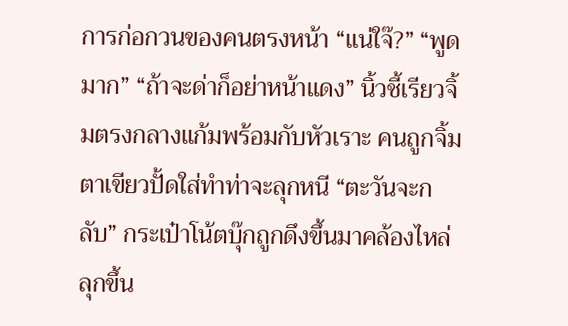การก่อกวนของคนตรงหน้า “แน่ใจ๊?” “พูดมาก” “ถ้าจะด่าก็อย่าหน้าแดง” นิ้วชี้เรียวจิ้มตรงกลางแก้มพร้อมกับหัวเราะ คนถูกจิ้มตาเขียวปั้ดใส่ทำท่าจะลุกหนี “ตะวันจะกลับ” กระเป๋าโน้ตบุ๊กถูกดึงขึ้นมาคล้องไหล่ลุกขึ้น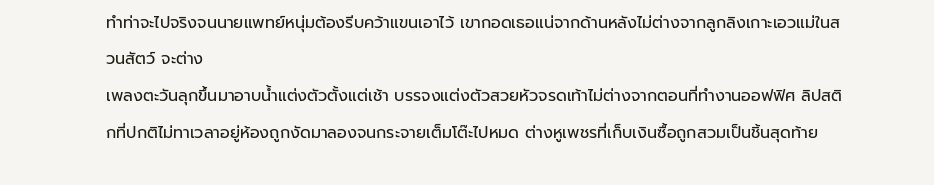ทำท่าจะไปจริงจนนายแพทย์หนุ่มต้องรีบคว้าแขนเอาไว้ เขากอดเธอแน่จากด้านหลังไม่ต่างจากลูกลิงเกาะเอวแม่ในสวนสัตว์ จะต่าง
เพลงตะวันลุกขึ้นมาอาบน้ำแต่งตัวตั้งแต่เช้า บรรจงแต่งตัวสวยหัวจรดเท้าไม่ต่างจากตอนที่ทำงานออฟฟิศ ลิปสติกที่ปกติไม่ทาเวลาอยู่ห้องถูกงัดมาลองจนกระจายเต็มโต๊ะไปหมด ต่างหูเพชรที่เก็บเงินซื้อถูกสวมเป็นชิ้นสุดท้าย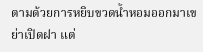ตามด้วยการหยิบขวดน้ำหอมออกมาเขย่าเปิดฝา แต่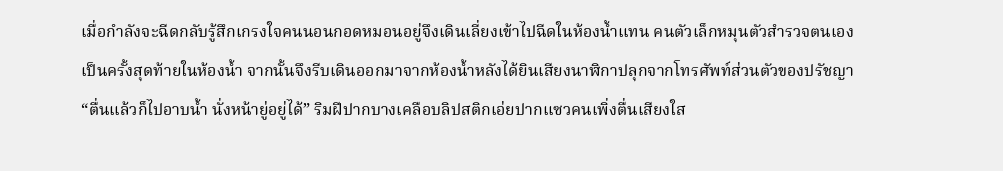เมื่อกำลังจะฉีดกลับรู้สึกเกรงใจคนนอนกอดหมอนอยู่จึงเดินเลี่ยงเข้าไปฉีดในห้องน้ำแทน คนตัวเล็กหมุนตัวสำรวจตนเองเป็นครั้งสุดท้ายในห้องน้ำ จากนั้นจึงรีบเดินออกมาจากห้องน้ำหลังได้ยินเสียงนาฬิกาปลุกจากโทรศัพท์ส่วนตัวของปรัชญา “ตื่นแล้วก็ไปอาบน้ำ นั่งหน้ายู่อยู่ได้” ริมฝีปากบางเคลือบลิปสติกเอ่ยปากแซวคนเพิ่งตื่นเสียงใส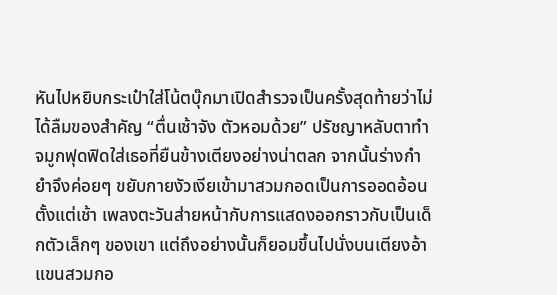หันไปหยิบกระเป๋าใส่โน้ตบุ๊กมาเปิดสำรวจเป็นครั้งสุดท้ายว่าไม่ได้ลืมของสำคัญ “ตื่นเช้าจัง ตัวหอมด้วย” ปรัชญาหลับตาทำจมูกฟุดฟิดใส่เธอที่ยืนข้างเตียงอย่างน่าตลก จากนั้นร่างกำยำจึงค่อยๆ ขยับกายงัวเงียเข้ามาสวมกอดเป็นการออดอ้อนตั้งแต่เช้า เพลงตะวันส่ายหน้ากับการแสดงออกราวกับเป็นเด็กตัวเล็กๆ ของเขา แต่ถึงอย่างนั้นก็ยอมขึ้นไปนั่งบนเตียงอ้าแขนสวมกอ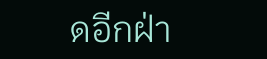ดอีกฝ่า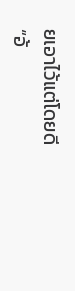ยเอาไว้แต่โดยดี “อ้